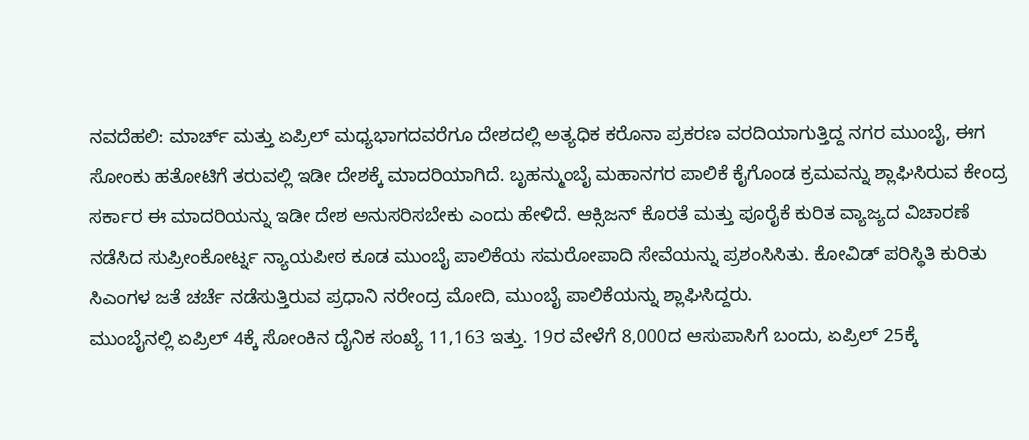ನವದೆಹಲಿ: ಮಾರ್ಚ್ ಮತ್ತು ಏಪ್ರಿಲ್ ಮಧ್ಯಭಾಗದವರೆಗೂ ದೇಶದಲ್ಲಿ ಅತ್ಯಧಿಕ ಕರೊನಾ ಪ್ರಕರಣ ವರದಿಯಾಗುತ್ತಿದ್ದ ನಗರ ಮುಂಬೈ, ಈಗ ಸೋಂಕು ಹತೋಟಿಗೆ ತರುವಲ್ಲಿ ಇಡೀ ದೇಶಕ್ಕೆ ಮಾದರಿಯಾಗಿದೆ. ಬೃಹನ್ಮುಂಬೈ ಮಹಾನಗರ ಪಾಲಿಕೆ ಕೈಗೊಂಡ ಕ್ರಮವನ್ನು ಶ್ಲಾಘಿಸಿರುವ ಕೇಂದ್ರ ಸರ್ಕಾರ ಈ ಮಾದರಿಯನ್ನು ಇಡೀ ದೇಶ ಅನುಸರಿಸಬೇಕು ಎಂದು ಹೇಳಿದೆ. ಆಕ್ಸಿಜನ್ ಕೊರತೆ ಮತ್ತು ಪೂರೈಕೆ ಕುರಿತ ವ್ಯಾಜ್ಯದ ವಿಚಾರಣೆ ನಡೆಸಿದ ಸುಪ್ರೀಂಕೋರ್ಟ್ನ ನ್ಯಾಯಪೀಠ ಕೂಡ ಮುಂಬೈ ಪಾಲಿಕೆಯ ಸಮರೋಪಾದಿ ಸೇವೆಯನ್ನು ಪ್ರಶಂಸಿಸಿತು. ಕೋವಿಡ್ ಪರಿಸ್ಥಿತಿ ಕುರಿತು ಸಿಎಂಗಳ ಜತೆ ಚರ್ಚೆ ನಡೆಸುತ್ತಿರುವ ಪ್ರಧಾನಿ ನರೇಂದ್ರ ಮೋದಿ, ಮುಂಬೈ ಪಾಲಿಕೆಯನ್ನು ಶ್ಲಾಘಿಸಿದ್ದರು.
ಮುಂಬೈನಲ್ಲಿ ಏಪ್ರಿಲ್ 4ಕ್ಕೆ ಸೋಂಕಿನ ದೈನಿಕ ಸಂಖ್ಯೆ 11,163 ಇತ್ತು. 19ರ ವೇಳೆಗೆ 8,000ದ ಆಸುಪಾಸಿಗೆ ಬಂದು, ಏಪ್ರಿಲ್ 25ಕ್ಕೆ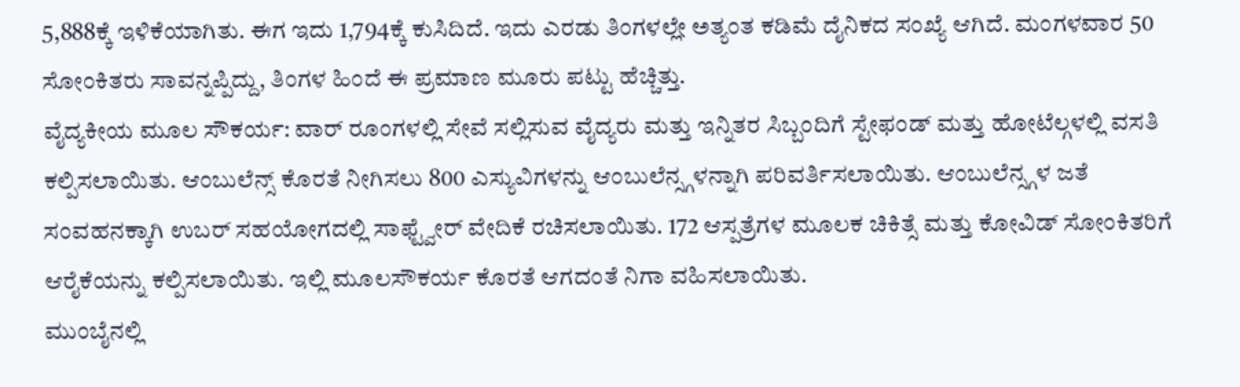5,888ಕ್ಕೆ ಇಳಿಕೆಯಾಗಿತು. ಈಗ ಇದು 1,794ಕ್ಕೆ ಕುಸಿದಿದೆ. ಇದು ಎರಡು ತಿಂಗಳಲ್ಲೇ ಅತ್ಯಂತ ಕಡಿಮೆ ದೈನಿಕದ ಸಂಖ್ಯೆ ಆಗಿದೆ. ಮಂಗಳವಾರ 50 ಸೋಂಕಿತರು ಸಾವನ್ನಪ್ಪಿದ್ದು, ತಿಂಗಳ ಹಿಂದೆ ಈ ಪ್ರಮಾಣ ಮೂರು ಪಟ್ಟು ಹೆಚ್ಚಿತ್ತು.
ವೈದ್ಯಕೀಯ ಮೂಲ ಸೌಕರ್ಯ: ವಾರ್ ರೂಂಗಳಲ್ಲಿ ಸೇವೆ ಸಲ್ಲಿಸುವ ವೈದ್ಯರು ಮತ್ತು ಇನ್ನಿತರ ಸಿಬ್ಬಂದಿಗೆ ಸ್ಟೇಫಂಡ್ ಮತ್ತು ಹೋಟೆಲ್ಗಳಲ್ಲಿ ವಸತಿ ಕಲ್ಪಿಸಲಾಯಿತು. ಆಂಬುಲೆನ್ಸ್ ಕೊರತೆ ನೀಗಿಸಲು 800 ಎಸ್ಯುವಿಗಳನ್ನು ಆಂಬುಲೆನ್ಸ್ಗಳನ್ನಾಗಿ ಪರಿವರ್ತಿಸಲಾಯಿತು. ಆಂಬುಲೆನ್ಸ್ಗಳ ಜತೆ ಸಂವಹನಕ್ಕಾಗಿ ಉಬರ್ ಸಹಯೋಗದಲ್ಲಿ ಸಾಫ್ಟ್ವೇರ್ ವೇದಿಕೆ ರಚಿಸಲಾಯಿತು. 172 ಆಸ್ಪತ್ರೆಗಳ ಮೂಲಕ ಚಿಕಿತ್ಸೆ ಮತ್ತು ಕೋವಿಡ್ ಸೋಂಕಿತರಿಗೆ ಆರೈಕೆಯನ್ನು ಕಲ್ಪಿಸಲಾಯಿತು. ಇಲ್ಲಿ ಮೂಲಸೌಕರ್ಯ ಕೊರತೆ ಆಗದಂತೆ ನಿಗಾ ವಹಿಸಲಾಯಿತು.
ಮುಂಬೈನಲ್ಲಿ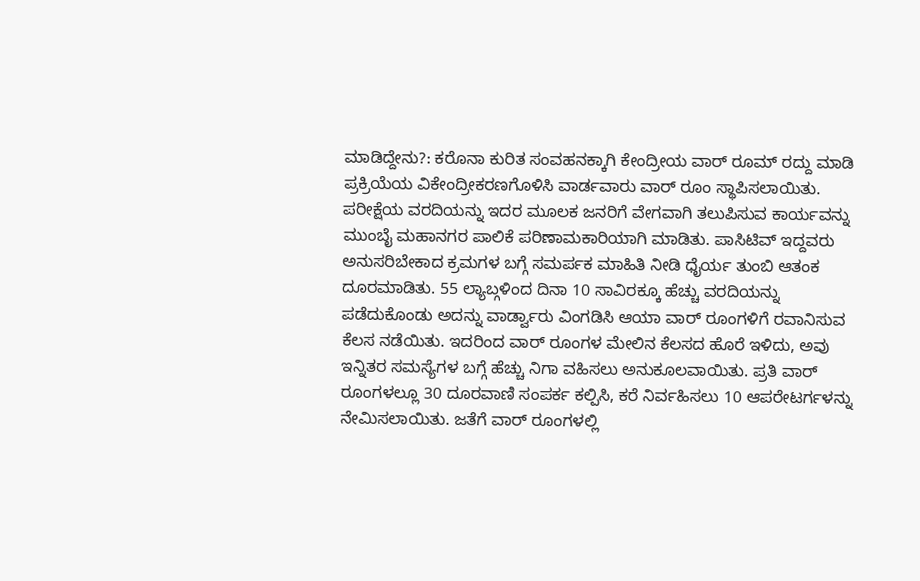ಮಾಡಿದ್ದೇನು?: ಕರೊನಾ ಕುರಿತ ಸಂವಹನಕ್ಕಾಗಿ ಕೇಂದ್ರೀಯ ವಾರ್ ರೂಮ್ ರದ್ದು ಮಾಡಿ ಪ್ರಕ್ರಿಯೆಯ ವಿಕೇಂದ್ರೀಕರಣಗೊಳಿಸಿ ವಾರ್ಡವಾರು ವಾರ್ ರೂಂ ಸ್ಥಾಪಿಸಲಾಯಿತು. ಪರೀಕ್ಷೆಯ ವರದಿಯನ್ನು ಇದರ ಮೂಲಕ ಜನರಿಗೆ ವೇಗವಾಗಿ ತಲುಪಿಸುವ ಕಾರ್ಯವನ್ನು ಮುಂಬೈ ಮಹಾನಗರ ಪಾಲಿಕೆ ಪರಿಣಾಮಕಾರಿಯಾಗಿ ಮಾಡಿತು. ಪಾಸಿಟಿವ್ ಇದ್ದವರು ಅನುಸರಿಬೇಕಾದ ಕ್ರಮಗಳ ಬಗ್ಗೆ ಸಮರ್ಪಕ ಮಾಹಿತಿ ನೀಡಿ ಧೈರ್ಯ ತುಂಬಿ ಆತಂಕ ದೂರಮಾಡಿತು. 55 ಲ್ಯಾಬ್ಗಳಿಂದ ದಿನಾ 10 ಸಾವಿರಕ್ಕೂ ಹೆಚ್ಚು ವರದಿಯನ್ನು ಪಡೆದುಕೊಂಡು ಅದನ್ನು ವಾರ್ಡ್ವಾರು ವಿಂಗಡಿಸಿ ಆಯಾ ವಾರ್ ರೂಂಗಳಿಗೆ ರವಾನಿಸುವ ಕೆಲಸ ನಡೆಯಿತು. ಇದರಿಂದ ವಾರ್ ರೂಂಗಳ ಮೇಲಿನ ಕೆಲಸದ ಹೊರೆ ಇಳಿದು, ಅವು ಇನ್ನಿತರ ಸಮಸ್ಯೆಗಳ ಬಗ್ಗೆ ಹೆಚ್ಚು ನಿಗಾ ವಹಿಸಲು ಅನುಕೂಲವಾಯಿತು. ಪ್ರತಿ ವಾರ್ ರೂಂಗಳಲ್ಲೂ 30 ದೂರವಾಣಿ ಸಂಪರ್ಕ ಕಲ್ಪಿಸಿ, ಕರೆ ನಿರ್ವಹಿಸಲು 10 ಆಪರೇಟರ್ಗಳನ್ನು ನೇಮಿಸಲಾಯಿತು. ಜತೆಗೆ ವಾರ್ ರೂಂಗಳಲ್ಲಿ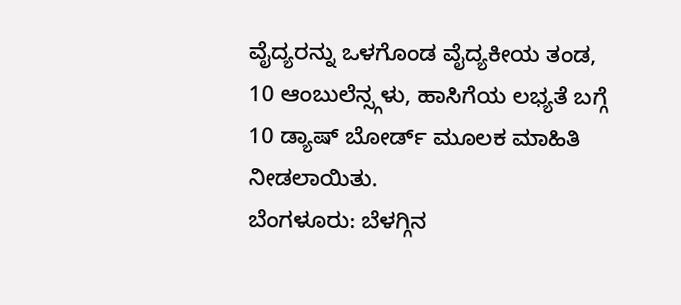ವೈದ್ಯರನ್ನು ಒಳಗೊಂಡ ವೈದ್ಯಕೀಯ ತಂಡ, 10 ಆಂಬುಲೆನ್ಸ್ಗಳು, ಹಾಸಿಗೆಯ ಲಭ್ಯತೆ ಬಗ್ಗೆ 10 ಡ್ಯಾಷ್ ಬೋರ್ಡ್ ಮೂಲಕ ಮಾಹಿತಿ ನೀಡಲಾಯಿತು.
ಬೆಂಗಳೂರು: ಬೆಳಗ್ಗಿನ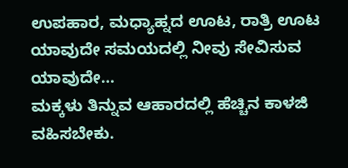ಉಪಹಾರ, ಮಧ್ಯಾಹ್ನದ ಊಟ, ರಾತ್ರಿ ಊಟ ಯಾವುದೇ ಸಮಯದಲ್ಲಿ ನೀವು ಸೇವಿಸುವ ಯಾವುದೇ…
ಮಕ್ಕಳು ತಿನ್ನುವ ಆಹಾರದಲ್ಲಿ ಹೆಚ್ಚಿನ ಕಾಳಜಿ ವಹಿಸಬೇಕು.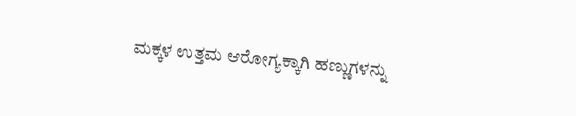ಮಕ್ಕಳ ಉತ್ತಮ ಆರೋಗ್ಯಕ್ಕಾಗಿ ಹಣ್ಣುಗಳನ್ನು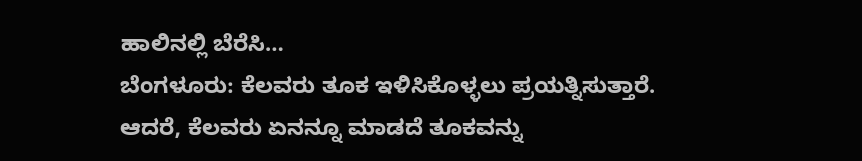ಹಾಲಿನಲ್ಲಿ ಬೆರೆಸಿ…
ಬೆಂಗಳೂರು: ಕೆಲವರು ತೂಕ ಇಳಿಸಿಕೊಳ್ಳಲು ಪ್ರಯತ್ನಿಸುತ್ತಾರೆ. ಆದರೆ, ಕೆಲವರು ಏನನ್ನೂ ಮಾಡದೆ ತೂಕವನ್ನು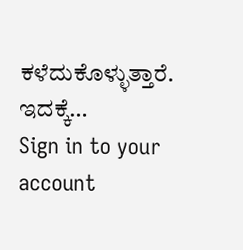ಕಳೆದುಕೊಳ್ಳುತ್ತಾರೆ. ಇದಕ್ಕೆ…
Sign in to your account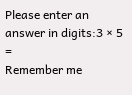Please enter an answer in digits:3 × 5 =
Remember me